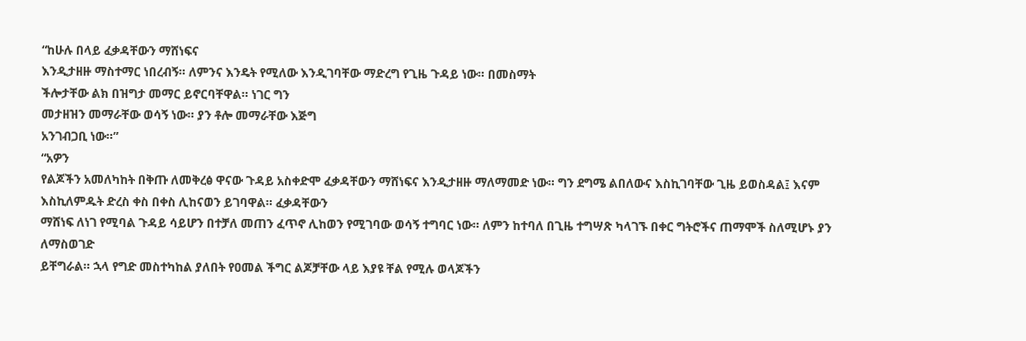“ከሁሉ በላይ ፈቃዳቸውን ማሸነፍና
እንዲታዘዙ ማስተማር ነበረብኝ። ለምንና እንዴት የሚለው እንዲገባቸው ማድረግ የጊዜ ጉዳይ ነው። በመስማት
ችሎታቸው ልክ በዝግታ መማር ይኖርባቸዋል። ነገር ግን
መታዘዝን መማራቸው ወሳኝ ነው። ያን ቶሎ መማራቸው እጅግ
አንገብጋቢ ነው።”
“አዎን
የልጆችን አመለካከት በቅጡ ለመቅረፅ ዋናው ጉዳይ አስቀድሞ ፈቃዳቸውን ማሸነፍና እንዲታዘዙ ማለማመድ ነው። ግን ደግሜ ልበለውና እስኪገባቸው ጊዜ ይወስዳል፤ እናም
እስኪለምዱት ድረስ ቀስ በቀስ ሊከናወን ይገባዋል። ፈቃዳቸውን
ማሸነፍ ለነገ የሚባል ጉዳይ ሳይሆን በተቻለ መጠን ፈጥኖ ሊከወን የሚገባው ወሳኝ ተግባር ነው። ለምን ከተባለ በጊዜ ተግሣጽ ካላገኙ በቀር ግትሮችና ጠማሞች ስለሚሆኑ ያን ለማስወገድ
ይቸግራል። ኋላ የግድ መስተካከል ያለበት የዐመል ችግር ልጆቻቸው ላይ እያዩ ቸል የሚሉ ወላጆችን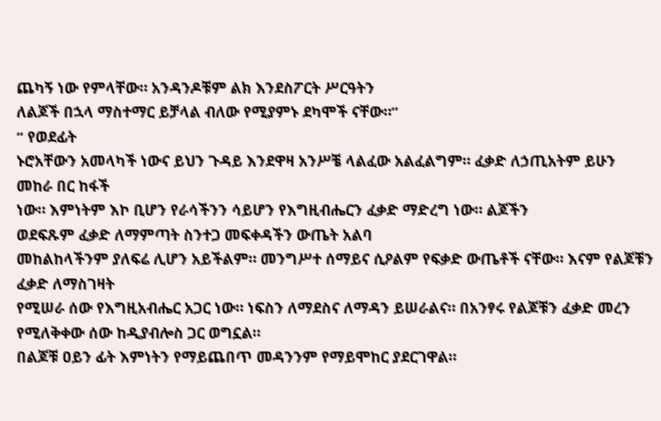ጨካኝ ነው የምላቸው። አንዳንዶቹም ልክ እንደስፖርት ሥርዓትን
ለልጆች በኋላ ማስተማር ይቻላል ብለው የሚያምኑ ደካሞች ናቸው።”
“ የወደፊት
ኑሮአቸውን አመላካች ነውና ይህን ጉዳይ እንደዋዛ አንሥቼ ላልፈው አልፈልግም። ፈቃድ ለኃጢአትም ይሁን መከራ በር ከፋች
ነው። እምነትም እኮ ቢሆን የራሳችንን ሳይሆን የእግዚብሔርን ፈቃድ ማድረግ ነው። ልጆችን
ወደፍጹም ፈቃድ ለማምጣት ስንተጋ መፍቀዳችን ውጤት አልባ
መከልከላችንም ያለፍሬ ሊሆን አይችልም። መንግሥተ ሰማይና ሲዖልም የፍቃድ ውጤቶች ናቸው። እናም የልጆቹን ፈቃድ ለማስገዛት
የሚሠራ ሰው የእግዚአብሔር አጋር ነው። ነፍስን ለማደስና ለማዳን ይሠራልና። በአንፃሩ የልጆቹን ፈቃድ መረን የሚለቅቀው ሰው ከዲያብሎስ ጋር ወግኗል።
በልጆቹ ዐይን ፊት እምነትን የማይጨበጥ መዳንንም የማይሞከር ያደርገዋል።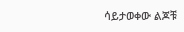ሳይታወቀው ልጆቹ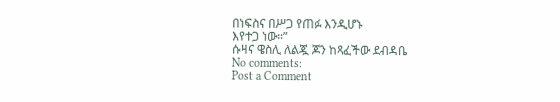በነፍስና በሥጋ የጠፉ እንዲሆኑ
እየተጋ ነው።”
ሱዛና ዌስሊ ለልጇ ጆን ከጻፈችው ደብዳቤ
No comments:
Post a Comment